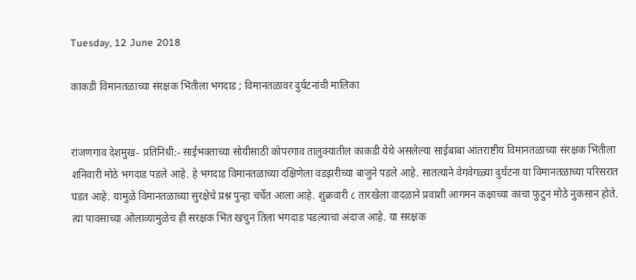Tuesday, 12 June 2018

काकडी विमानतळाच्या संरक्षक भिंतीला भगदाड ; विमानतळावर दुर्घटनांची मालिका


रांजणगाव देशमुख- प्रतिनिधी:- साईभक्ताच्या सोयीसाठी कोपरगाव तालुक्यातील काकडी येथे असलेल्या साईबाबा आंतराष्टीय विमानतळाच्या संरक्षक भिंतीला शनिवारी मोठे भगदाड पडले आहे. हे भगदाड विमानतळाच्या दक्षिणेला वडझरीच्या बाजुने पडले आहे. सातत्याने वेगवेगळ्या दुर्घटना या विमानतळाच्या परिसरात घडत आहे. यामुळे विमानतळाच्या सुरक्षेचे प्रश्न पुन्हा चर्चेत आला आहे. शुक्रवारी ८ तारखेला वादळाने प्रवाशी आगमन कक्षाच्या काचा फुटुन मोठे नुकसान होते. त्या पावसाच्या ओलाव्यामुळेच ही सरक्षक भिंत खचुन तिला भगदाड पडल्याचा अंदाज आहे. या सरक्षक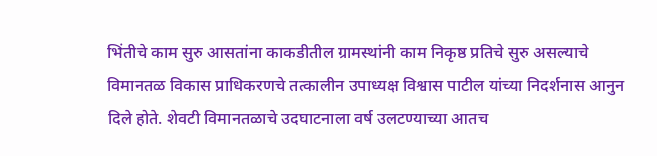भिंतीचे काम सुरु आसतांना काकडीतील ग्रामस्थांनी काम निकृष्ठ प्रतिचे सुरु असल्याचे विमानतळ विकास प्राधिकरणचे तत्कालीन उपाध्यक्ष विश्वास पाटील यांच्या निदर्शनास आनुन दिले होते. शेवटी विमानतळाचे उदघाटनाला वर्ष उलटण्याच्या आतच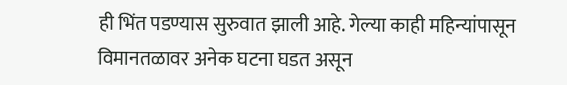ही भिंत पडण्यास सुरुवात झाली आहे. गेल्या काही महिन्यांपासून विमानतळावर अनेक घटना घडत असून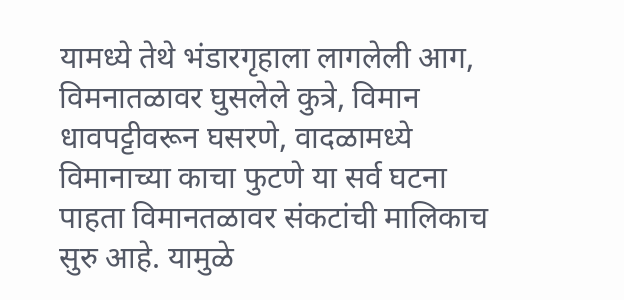यामध्ये तेथे भंडारगृहाला लागलेली आग, विमनातळावर घुसलेले कुत्रे, विमान धावपट्टीवरून घसरणे, वादळामध्ये विमानाच्या काचा फुटणे या सर्व घटना पाहता विमानतळावर संकटांची मालिकाच सुरु आहे. यामुळे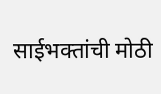साईभक्तांची मोठी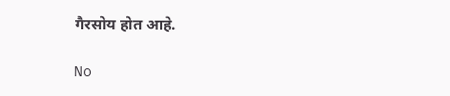गैरसोय होत आहे.

No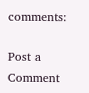comments:

Post a Comment